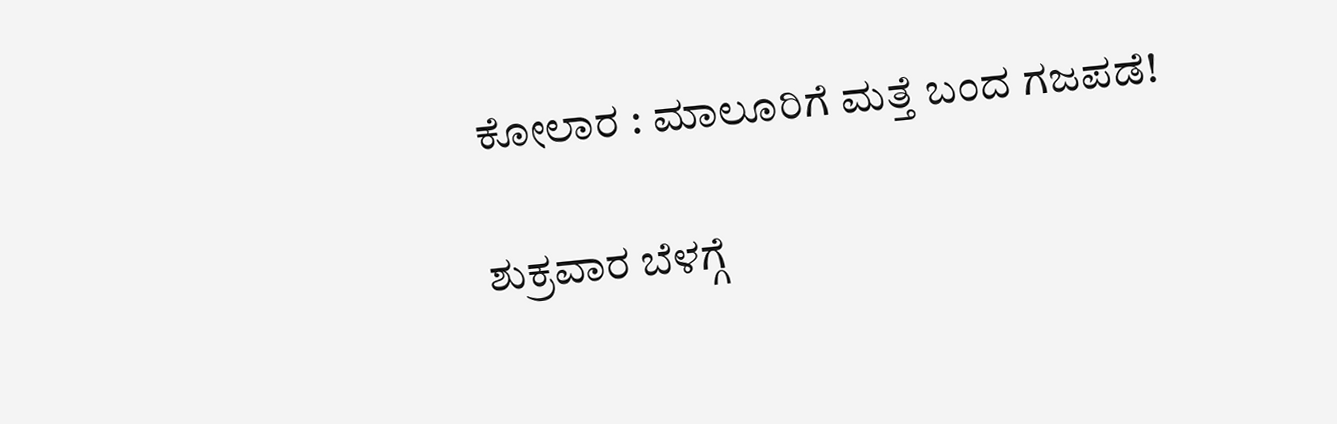ಕೋಲಾರ : ಮಾಲೂರಿಗೆ ಮತ್ತೆ ಬಂದ ಗಜಪಡೆ!

ಶುಕ್ರವಾರ ಬೆಳಗ್ಗೆ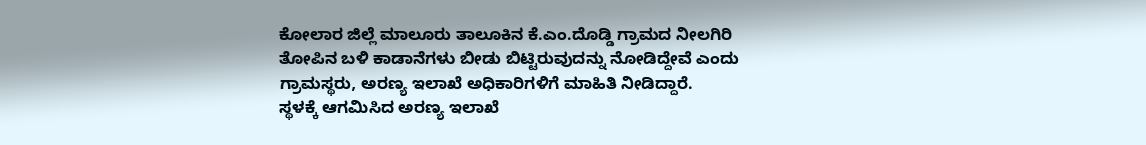ಕೋಲಾರ ಜಿಲ್ಲೆ ಮಾಲೂರು ತಾಲೂಕಿನ ಕೆ.ಎಂ.ದೊಡ್ಡಿ ಗ್ರಾಮದ ನೀಲಗಿರಿ ತೋಪಿನ ಬಳಿ ಕಾಡಾನೆಗಳು ಬೀಡು ಬಿಟ್ಟಿರುವುದನ್ನು ನೋಡಿದ್ದೇವೆ ಎಂದು ಗ್ರಾಮಸ್ಥರು, ಅರಣ್ಯ ಇಲಾಖೆ ಅಧಿಕಾರಿಗಳಿಗೆ ಮಾಹಿತಿ ನೀಡಿದ್ದಾರೆ.
ಸ್ಥಳಕ್ಕೆ ಆಗಮಿಸಿದ ಅರಣ್ಯ ಇಲಾಖೆ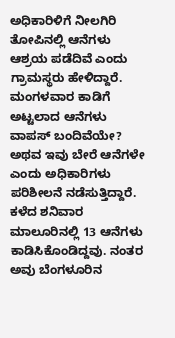ಅಧಿಕಾರಿಳಿಗೆ ನೀಲಗಿರಿ ತೋಪಿನಲ್ಲಿ ಆನೆಗಳು ಆಶ್ರಯ ಪಡೆದಿವೆ ಎಂದು ಗ್ರಾಮಸ್ಥರು ಹೇಳಿದ್ದಾರೆ. ಮಂಗಳವಾರ ಕಾಡಿಗೆ ಅಟ್ಟಲಾದ ಆನೆಗಳು ವಾಪಸ್ ಬಂದಿವೆಯೇ? ಅಥವ ಇವು ಬೇರೆ ಆನೆಗಳೇ ಎಂದು ಅಧಿಕಾರಿಗಳು ಪರಿಶೀಲನೆ ನಡೆಸುತ್ತಿದ್ದಾರೆ.
ಕಳೆದ ಶನಿವಾರ ಮಾಲೂರಿನಲ್ಲಿ 13 ಆನೆಗಳು ಕಾಡಿಸಿಕೊಂಡಿದ್ದವು. ನಂತರ ಅವು ಬೆಂಗಳೂರಿನ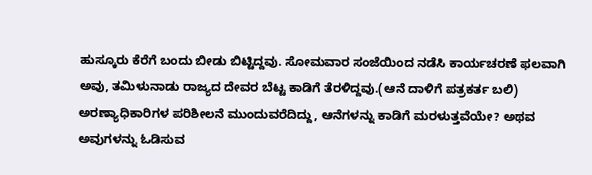ಹುಸ್ಕೂರು ಕೆರೆಗೆ ಬಂದು ಬೀಡು ಬಿಟ್ಟಿದ್ದವು. ಸೋಮವಾರ ಸಂಜೆಯಿಂದ ನಡೆಸಿ ಕಾರ್ಯಚರಣೆ ಫಲವಾಗಿ ಅವು, ತಮಿಳುನಾಡು ರಾಜ್ಯದ ದೇವರ ಬೆಟ್ಟ ಕಾಡಿಗೆ ತೆರಳಿದ್ದವು.(ಆನೆ ದಾಳಿಗೆ ಪತ್ರಕರ್ತ ಬಲಿ)
ಅರಣ್ಯಾಧಿಕಾರಿಗಳ ಪರಿಶೀಲನೆ ಮುಂದುವರೆದಿದ್ದು, ಆನೆಗಳನ್ನು ಕಾಡಿಗೆ ಮರಳುತ್ತವೆಯೇ? ಅಥವ ಅವುಗಳನ್ನು ಓಡಿಸುವ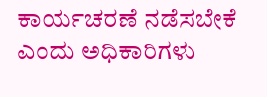ಕಾರ್ಯಚರಣೆ ನಡೆಸಬೇಕೆ ಎಂದು ಅಧಿಕಾರಿಗಳು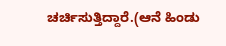ಚರ್ಚಿಸುತ್ತಿದ್ದಾರೆ.(ಆನೆ ಹಿಂಡು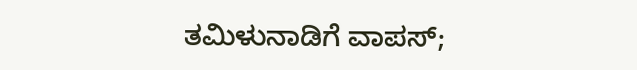ತಮಿಳುನಾಡಿಗೆ ವಾಪಸ್;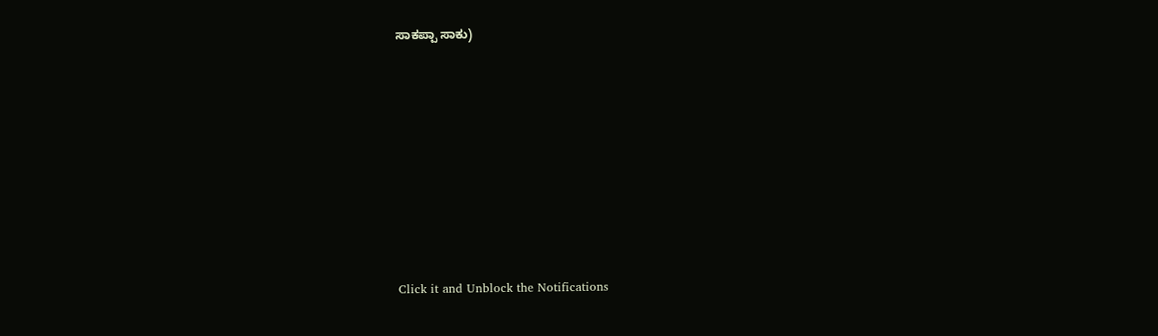ಸಾಕಪ್ಪಾ ಸಾಕು)












Click it and Unblock the Notifications